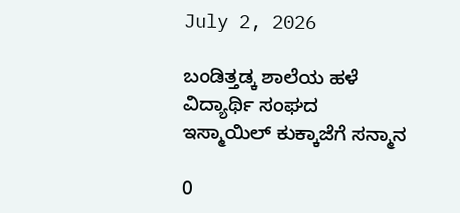July 2, 2026

ಬಂಡಿತ್ತಡ್ಕ ಶಾಲೆಯ ಹಳೆ ವಿದ್ಯಾರ್ಥಿ ಸಂಘದ ಇಸ್ಮಾಯಿಲ್ ಕುಕ್ಕಾಜೆಗೆ ಸನ್ಮಾನ

0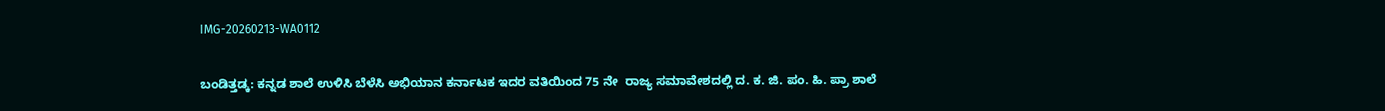IMG-20260213-WA0112

ಬಂಡಿತ್ತಡ್ಕ: ಕನ್ನಡ ಶಾಲೆ ಉಳಿಸಿ ಬೆಳೆಸಿ ಅಭಿಯಾನ‌ ಕರ್ನಾಟಕ ‌ಇದರ‌ ವತಿಯಿಂದ 75 ನೇ  ರಾಜ್ಯ ಸಮಾವೇಶದಲ್ಲಿ ದ. ಕ. ಜಿ. ಪಂ. ಹಿ. ಪ್ರಾ ಶಾಲೆ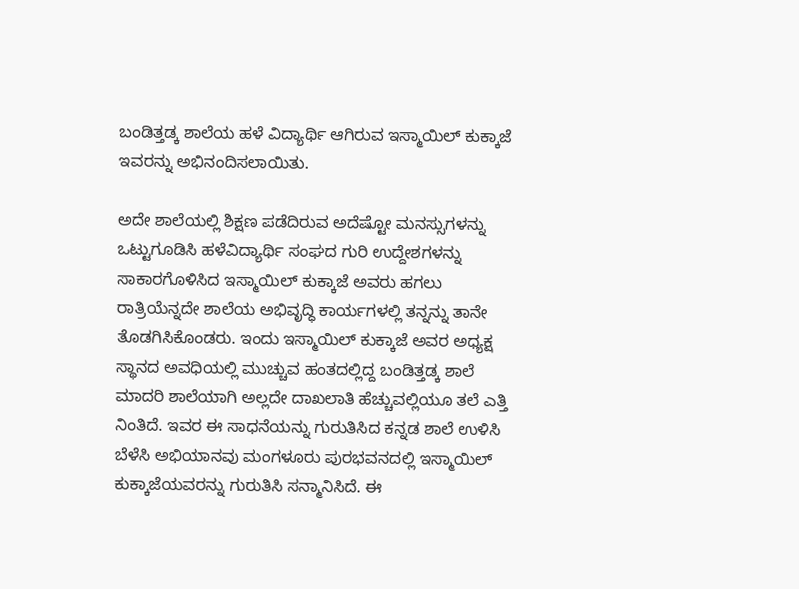ಬಂಡಿತ್ತಡ್ಕ‌ ಶಾಲೆಯ ಹಳೆ ವಿದ್ಯಾರ್ಥಿ ಆಗಿರುವ ಇಸ್ಮಾಯಿಲ್ ಕುಕ್ಕಾಜೆ ಇವರನ್ನು ಅಭಿನಂದಿಸಲಾಯಿತು.

ಅದೇ ಶಾಲೆಯಲ್ಲಿ ಶಿಕ್ಷಣ ಪಡೆದಿರುವ ಅದೆಷ್ಟೋ ಮನಸ್ಸುಗಳನ್ನು ಒಟ್ಟುಗೂಡಿಸಿ ಹಳೆವಿದ್ಯಾರ್ಥಿ ಸಂಘದ ಗುರಿ ಉದ್ದೇಶಗಳನ್ನು ಸಾಕಾರಗೊಳಿಸಿದ ಇಸ್ಮಾಯಿಲ್ ಕುಕ್ಕಾಜೆ ಅವರು ಹಗಲು ರಾತ್ರಿಯೆನ್ನದೇ ಶಾಲೆಯ ಅಭಿವೃದ್ಧಿ ಕಾರ್ಯಗಳಲ್ಲಿ ತನ್ನನ್ನು ತಾನೇ ತೊಡಗಿಸಿಕೊಂಡರು. ಇಂದು ಇಸ್ಮಾಯಿಲ್ ಕುಕ್ಕಾಜೆ ಅವರ ಅಧ್ಯಕ್ಷ ಸ್ಥಾನದ ಅವಧಿಯಲ್ಲಿ ಮುಚ್ಚುವ ಹಂತದಲ್ಲಿದ್ದ ಬಂಡಿತ್ತಡ್ಕ ಶಾಲೆ ಮಾದರಿ ಶಾಲೆಯಾಗಿ ಅಲ್ಲದೇ ದಾಖಲಾತಿ ಹೆಚ್ಚುವಲ್ಲಿಯೂ ತಲೆ ಎತ್ತಿ ನಿಂತಿದೆ. ಇವರ ಈ ಸಾಧನೆಯನ್ನು ಗುರುತಿಸಿದ ಕನ್ನಡ ಶಾಲೆ ಉಳಿಸಿ ಬೆಳೆಸಿ ಅಭಿಯಾನವು ಮಂಗಳೂರು ಪುರಭವನದಲ್ಲಿ ಇಸ್ಮಾಯಿಲ್ ಕುಕ್ಕಾಜೆಯವರನ್ನು ಗುರುತಿಸಿ ಸನ್ಮಾನಿಸಿದೆ. ಈ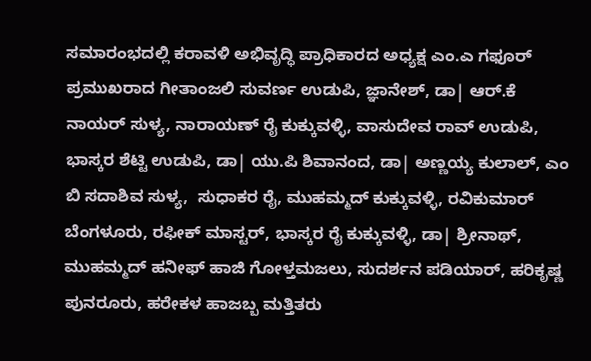ಸಮಾರಂಭದಲ್ಲಿ ಕರಾವಳಿ ಅಭಿವೃದ್ಧಿ ಪ್ರಾಧಿಕಾರದ ಅಧ್ಯಕ್ಷ ಎಂ.ಎ ಗಫೂರ್ ಪ್ರಮುಖರಾದ ಗೀತಾಂಜಲಿ ಸುವರ್ಣ ಉಡುಪಿ, ಜ್ಞಾನೇಶ್, ಡಾ| ಆರ್.ಕೆ ನಾಯರ್ ಸುಳ್ಯ, ನಾರಾಯಣ್ ರೈ ಕುಕ್ಕುವಳ್ಳಿ, ವಾಸುದೇವ ರಾವ್ ಉಡುಪಿ, ಭಾಸ್ಕರ ಶೆಟ್ಟಿ ಉಡುಪಿ, ಡಾ| ಯು.ಪಿ ಶಿವಾನಂದ, ಡಾ| ಅಣ್ಣಯ್ಯ ಕುಲಾಲ್, ಎಂ ಬಿ ಸದಾಶಿವ ಸುಳ್ಯ,  ಸುಧಾಕರ ರೈ, ಮುಹಮ್ಮದ್ ಕುಕ್ಕುವಳ್ಳಿ, ರವಿಕುಮಾರ್ ಬೆಂಗಳೂರು, ರಫೀಕ್ ಮಾಸ್ಟರ್, ಭಾಸ್ಕರ ರೈ ಕುಕ್ಕುವಳ್ಳಿ, ಡಾ| ಶ್ರೀನಾಥ್, ಮುಹಮ್ಮದ್ ಹನೀಫ್ ಹಾಜಿ ಗೋಳ್ತಮಜಲು, ಸುದರ್ಶನ ಪಡಿಯಾರ್, ಹರಿಕೃಷ್ಣ ಪುನರೂರು, ಹರೇಕಳ ಹಾಜಬ್ಬ ಮತ್ತಿತರು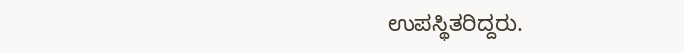ಉಪಸ್ಥಿತರಿದ್ದರು.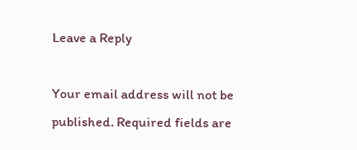Leave a Reply

Your email address will not be published. Required fields are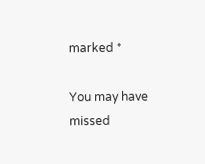marked *

You may have missed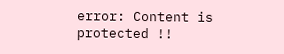error: Content is protected !!